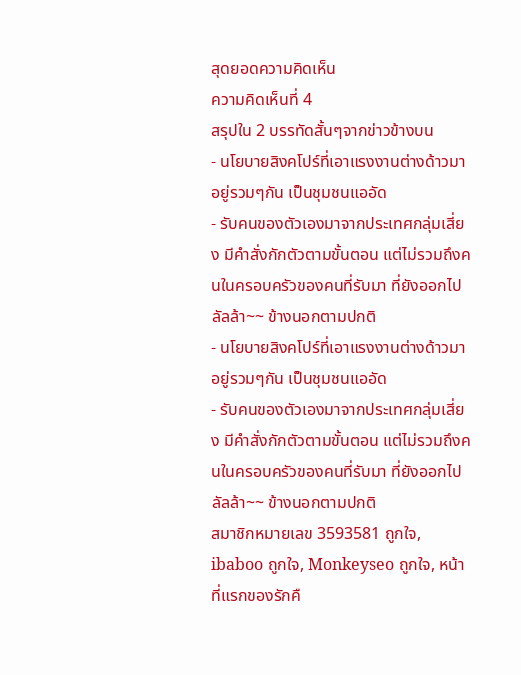สุดยอดความคิดเห็น
ความคิดเห็นที่ 4
สรุปใน 2 บรรทัดสั้นๆจากข่าวข้างบน
- นโยบายสิงคโปร์ที่เอาแรงงานต่างด้าวมา อยู่รวมๆกัน เป็นชุมชนแออัด
- รับคนของตัวเองมาจากประเทศกลุ่มเสี่ยง มีคำสั่งกักตัวตามขั้นตอน แต่ไม่รวมถึงคนในครอบครัวของคนที่รับมา ที่ยังออกไปลัลล้า~~ ข้างนอกตามปกติ
- นโยบายสิงคโปร์ที่เอาแรงงานต่างด้าวมา อยู่รวมๆกัน เป็นชุมชนแออัด
- รับคนของตัวเองมาจากประเทศกลุ่มเสี่ยง มีคำสั่งกักตัวตามขั้นตอน แต่ไม่รวมถึงคนในครอบครัวของคนที่รับมา ที่ยังออกไปลัลล้า~~ ข้างนอกตามปกติ
สมาชิกหมายเลข 3593581 ถูกใจ, ibaboo ถูกใจ, Monkeyseo ถูกใจ, หน้าที่แรกของรักคื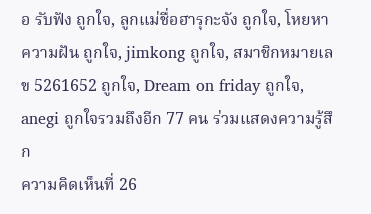อ รับฟัง ถูกใจ, ลูกแม่ชื่อฮารุกะจัง ถูกใจ, โหยหาความฝัน ถูกใจ, jimkong ถูกใจ, สมาชิกหมายเลข 5261652 ถูกใจ, Dream on friday ถูกใจ, anegi ถูกใจรวมถึงอีก 77 คน ร่วมแสดงความรู้สึก
ความคิดเห็นที่ 26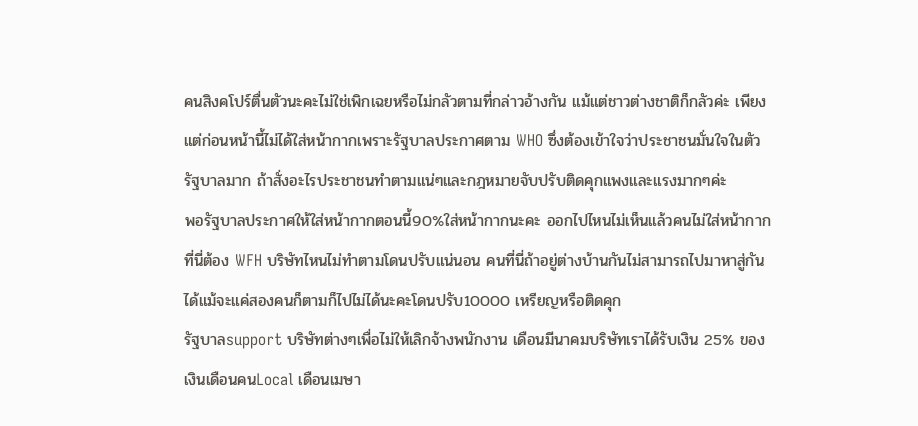คนสิงคโปร์ตื่นตัวนะคะไม่ใช่เพิกเฉยหรือไม่กลัวตามที่กล่าวอ้างกัน แม้แต่ชาวต่างชาติก็กลัวค่ะ เพียงแต่ก่อนหน้านี้ไม่ได้ใส่หน้ากากเพราะรัฐบาลประกาศตาม WHO ซึ่งต้องเข้าใจว่าประชาชนมั่นใจในตัวรัฐบาลมาก ถ้าสั่งอะไรประชาชนทำตามแน่ๆและกฎหมายจับปรับติดคุกแพงและแรงมากๆค่ะ
พอรัฐบาลประกาศให้ใส่หน้ากากตอนนี้90%ใส่หน้ากากนะคะ ออกไปไหนไม่เห็นแล้วคนไม่ใส่หน้ากาก
ที่นี่ต้อง WFH บริษัทไหนไม่ทำตามโดนปรับแน่นอน คนที่นี่ถ้าอยู่ต่างบ้านกันไม่สามารถไปมาหาสู่กันได้แม้จะแค่สองคนก็ตามก็ไปไม่ได้นะคะโดนปรับ10000 เหรียญหรือติดคุก
รัฐบาลsupport บริษัทต่างๆเพื่อไม่ให้เลิกจ้างพนักงาน เดือนมีนาคมบริษัทเราได้รับเงิน 25% ของเงินเดือนคนLocal เดือนเมษา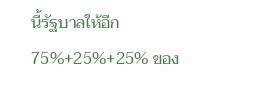นี้รัฐบาลให้อีก 75%+25%+25% ของ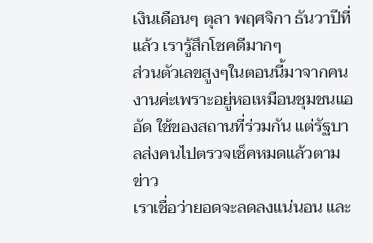เงินเดือนๆ ตุลา พฤศจิกา ธันวาปีที่แล้ว เรารู้สึกโชคดีมากๆ
ส่วนตัวเลขสูงๆในตอนนี้มาจากคนงานค่ะเพราะอยู่หอเหมือนชุมชนแออัด ใช้ของสถานที่ร่วมกัน แต่รัฐบาลส่งคนไปตรวจเช็คหมดแล้วตามข่าว
เราเชื่อว่ายอดจะลดลงแน่นอน และ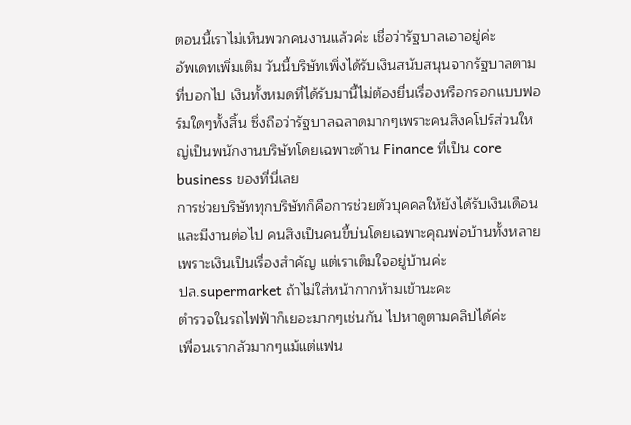ตอนนี้เราไม่เห็นพวกคนงานแล้วค่ะ เชื่อว่ารัฐบาลเอาอยู่ค่ะ
อัพเดทเพิ่มเติม วันนี้บริษัทเพิ่งได้รับเงินสนับสนุนจากรัฐบาลตามที่บอกไป เงินทั้งหมดที่ได้รับมานี้ไม่ต้องยื่นเรื่องหรือกรอกแบบฟอร์มใดๆทั้งสิ้น ซึ่งถือว่ารัฐบาลฉลาดมากๆเพราะคนสิงคโปร์ส่วนใหญ่เป็นพนักงานบริษัทโดยเฉพาะด้าน Finance ที่เป็น core business ของที่นี่เลย
การช่วยบริษัททุกบริษัทก็คือการช่วยตัวบุคคลให้ยังได้รับเงินเดือนและมีงานต่อไป คนสิงเป็นคนขี้บ่นโดยเฉพาะคุณพ่อบ้านทั้งหลายเพราะเงินเป็นเรื่องสำคัญ แต่เราเต็มใจอยู่บ้านค่ะ
ปล.supermarket ถ้าไม่ใส่หน้ากากห้ามเข้านะคะ
ตำรวจในรถไฟฟ้าก็เยอะมากๆเช่นกัน ไปหาดูตามคลิปได้ค่ะ
เพื่อนเรากลัวมากๆแม้แต่แฟน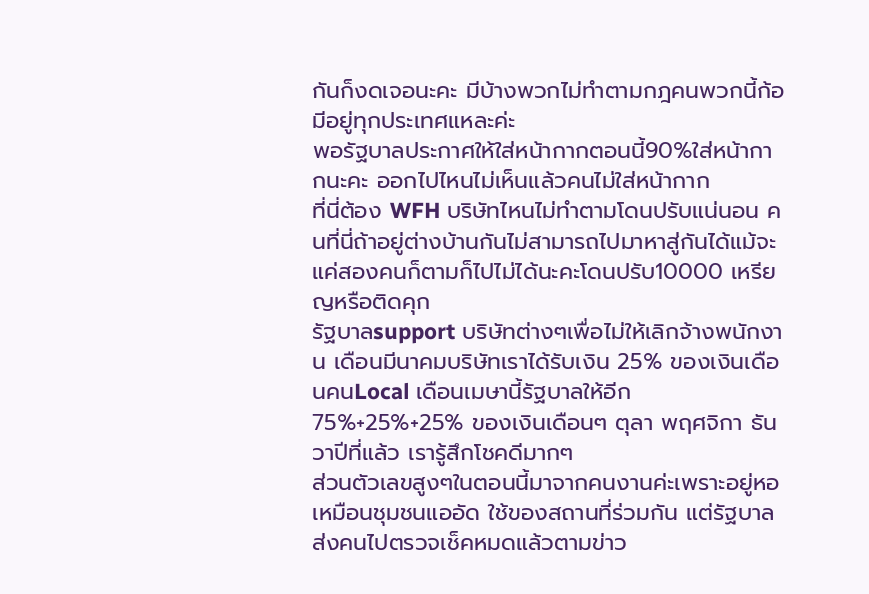กันก็งดเจอนะคะ มีบ้างพวกไม่ทำตามกฎคนพวกนี้ก้อมีอยู่ทุกประเทศแหละค่ะ
พอรัฐบาลประกาศให้ใส่หน้ากากตอนนี้90%ใส่หน้ากากนะคะ ออกไปไหนไม่เห็นแล้วคนไม่ใส่หน้ากาก
ที่นี่ต้อง WFH บริษัทไหนไม่ทำตามโดนปรับแน่นอน คนที่นี่ถ้าอยู่ต่างบ้านกันไม่สามารถไปมาหาสู่กันได้แม้จะแค่สองคนก็ตามก็ไปไม่ได้นะคะโดนปรับ10000 เหรียญหรือติดคุก
รัฐบาลsupport บริษัทต่างๆเพื่อไม่ให้เลิกจ้างพนักงาน เดือนมีนาคมบริษัทเราได้รับเงิน 25% ของเงินเดือนคนLocal เดือนเมษานี้รัฐบาลให้อีก 75%+25%+25% ของเงินเดือนๆ ตุลา พฤศจิกา ธันวาปีที่แล้ว เรารู้สึกโชคดีมากๆ
ส่วนตัวเลขสูงๆในตอนนี้มาจากคนงานค่ะเพราะอยู่หอเหมือนชุมชนแออัด ใช้ของสถานที่ร่วมกัน แต่รัฐบาลส่งคนไปตรวจเช็คหมดแล้วตามข่าว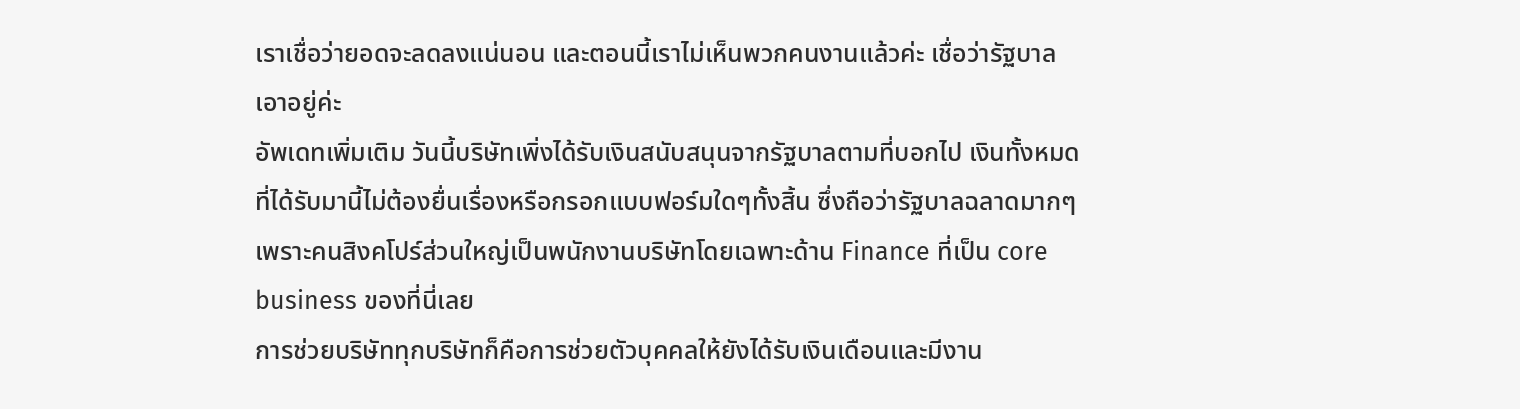เราเชื่อว่ายอดจะลดลงแน่นอน และตอนนี้เราไม่เห็นพวกคนงานแล้วค่ะ เชื่อว่ารัฐบาลเอาอยู่ค่ะ
อัพเดทเพิ่มเติม วันนี้บริษัทเพิ่งได้รับเงินสนับสนุนจากรัฐบาลตามที่บอกไป เงินทั้งหมดที่ได้รับมานี้ไม่ต้องยื่นเรื่องหรือกรอกแบบฟอร์มใดๆทั้งสิ้น ซึ่งถือว่ารัฐบาลฉลาดมากๆเพราะคนสิงคโปร์ส่วนใหญ่เป็นพนักงานบริษัทโดยเฉพาะด้าน Finance ที่เป็น core business ของที่นี่เลย
การช่วยบริษัททุกบริษัทก็คือการช่วยตัวบุคคลให้ยังได้รับเงินเดือนและมีงาน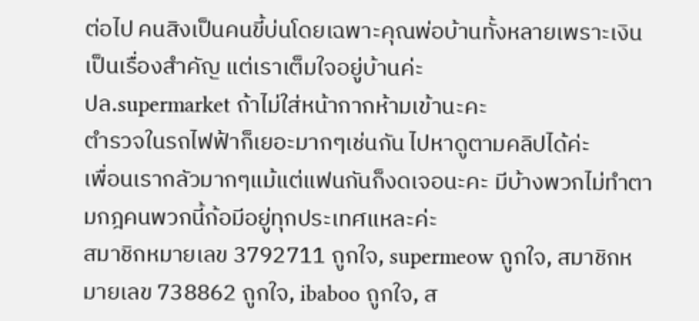ต่อไป คนสิงเป็นคนขี้บ่นโดยเฉพาะคุณพ่อบ้านทั้งหลายเพราะเงินเป็นเรื่องสำคัญ แต่เราเต็มใจอยู่บ้านค่ะ
ปล.supermarket ถ้าไม่ใส่หน้ากากห้ามเข้านะคะ
ตำรวจในรถไฟฟ้าก็เยอะมากๆเช่นกัน ไปหาดูตามคลิปได้ค่ะ
เพื่อนเรากลัวมากๆแม้แต่แฟนกันก็งดเจอนะคะ มีบ้างพวกไม่ทำตามกฎคนพวกนี้ก้อมีอยู่ทุกประเทศแหละค่ะ
สมาชิกหมายเลข 3792711 ถูกใจ, supermeow ถูกใจ, สมาชิกหมายเลข 738862 ถูกใจ, ibaboo ถูกใจ, ส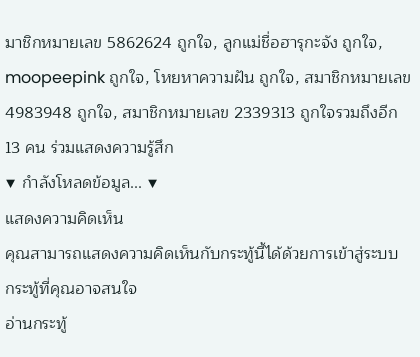มาชิกหมายเลข 5862624 ถูกใจ, ลูกแม่ชื่อฮารุกะจัง ถูกใจ, moopeepink ถูกใจ, โหยหาความฝัน ถูกใจ, สมาชิกหมายเลข 4983948 ถูกใจ, สมาชิกหมายเลข 2339313 ถูกใจรวมถึงอีก 13 คน ร่วมแสดงความรู้สึก
▼ กำลังโหลดข้อมูล... ▼
แสดงความคิดเห็น
คุณสามารถแสดงความคิดเห็นกับกระทู้นี้ได้ด้วยการเข้าสู่ระบบ
กระทู้ที่คุณอาจสนใจ
อ่านกระทู้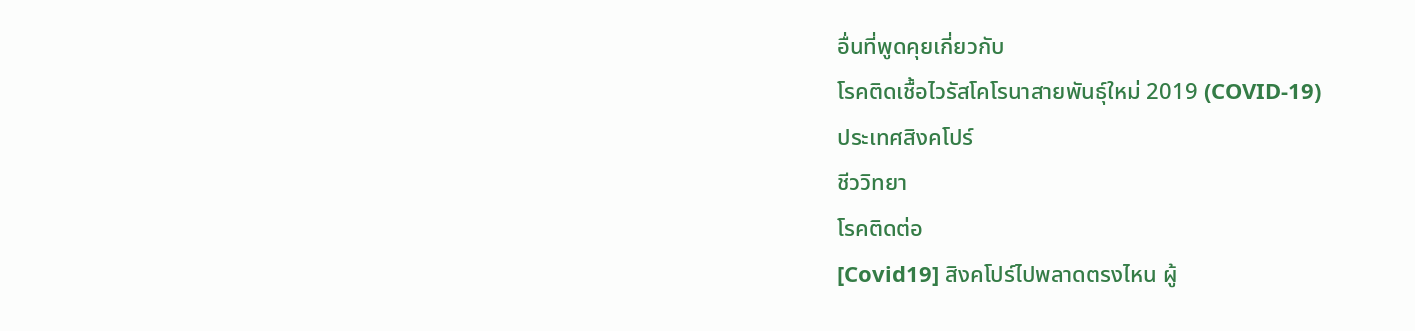อื่นที่พูดคุยเกี่ยวกับ
โรคติดเชื้อไวรัสโคโรนาสายพันธุ์ใหม่ 2019 (COVID-19)
ประเทศสิงคโปร์
ชีววิทยา
โรคติดต่อ
[Covid19] สิงคโปร์ไปพลาดตรงไหน ผู้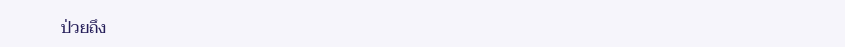ป่วยถึง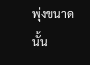พุ่งขนาดนั้น